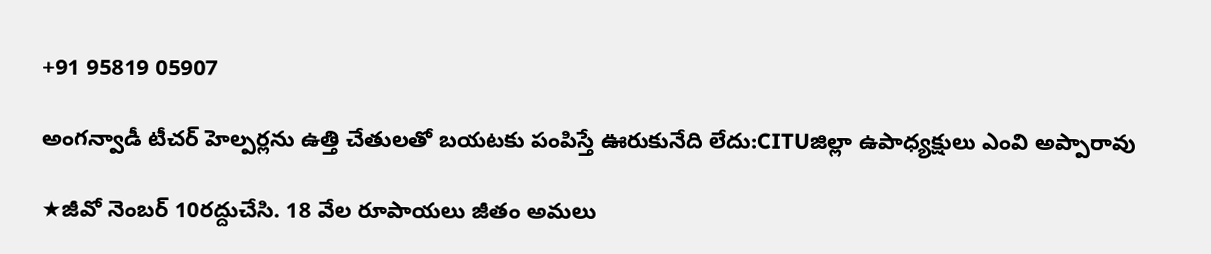+91 95819 05907

అంగన్వాడీ టీచర్ హెల్పర్లను ఉత్తి చేతులతో బయటకు పంపిస్తే ఊరుకునేది లేదు:CITUజిల్లా ఉపాధ్యక్షులు ఎంవి అప్పారావు

★జీవో నెంబర్ 10రద్దుచేసి. 18 వేల రూపాయలు జీతం అమలు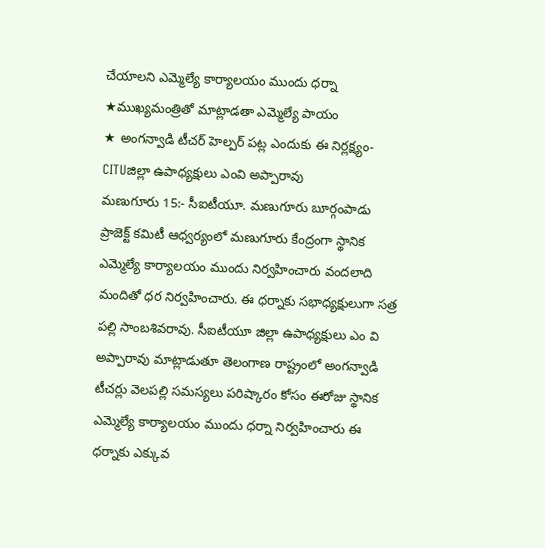చేయాలని ఎమ్మెల్యే కార్యాలయం ముందు ధర్నా
★ముఖ్యమంత్రితో మాట్లాడతా ఎమ్మెల్యే పాయం
★ అంగన్వాడి టీచర్ హెల్పర్ పట్ల ఎందుకు ఈ నిర్లక్ష్యం-CITUజిల్లా ఉపాధ్యక్షులు ఎంవి అప్పారావు
మణుగూరు 15:- సీఐటీయూ. మణుగూరు బూర్గంపాడు ప్రాజెక్ట్ కమిటీ ఆధ్వర్యంలో మణుగూరు కేంద్రంగా స్థానిక ఎమ్మెల్యే కార్యాలయం ముందు నిర్వహించారు వందలాది మందితో ధర నిర్వహించారు. ఈ ధర్నాకు సభాధ్యక్షులుగా సత్ర పల్లి సాంబశివరావు. సీఐటీయూ జిల్లా ఉపాధ్యక్షులు ఎం వి అప్పారావు మాట్లాడుతూ తెలంగాణ రాష్ట్రంలో అంగన్వాడి టీచర్లు వెలపల్లి సమస్యలు పరిష్కారం కోసం ఈరోజు స్థానిక ఎమ్మెల్యే కార్యాలయం ముందు ధర్నా నిర్వహించారు ఈ ధర్నాకు ఎక్కువ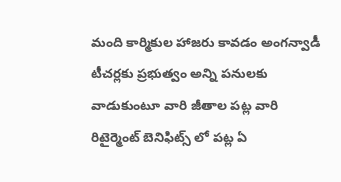మంది కార్మికుల హాజరు కావడం అంగన్వాడీ టీచర్లకు ప్రభుత్వం అన్ని పనులకు వాడుకుంటూ వారి జీతాల పట్ల వారి రిటైర్మెంట్ బెనిఫిట్స్ లో పట్ల ఏ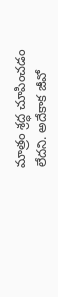మాత్రం శ్రద్ధ చూపించడం లేదని. అదేకాక జీవో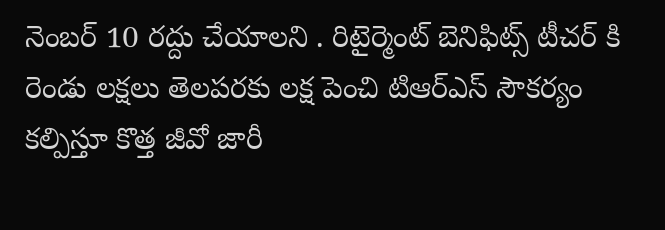నెంబర్ 10 రద్దు చేయాలని . రిటైర్మెంట్ బెనిఫిట్స్ టీచర్ కి రెండు లక్షలు తెలపరకు లక్ష పెంచి టిఆర్ఎస్ సౌకర్యం కల్పిస్తూ కొత్త జీవో జారీ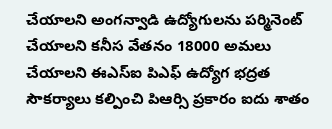చేయాలని అంగన్వాడి ఉద్యోగులను పర్మినెంట్ చేయాలని కనీస వేతనం 18000 అమలు చేయాలని ఈఎస్ఐ పిఎఫ్ ఉద్యోగ భద్రత సౌకర్యాలు కల్పించి పిఆర్సి ప్రకారం ఐదు శాతం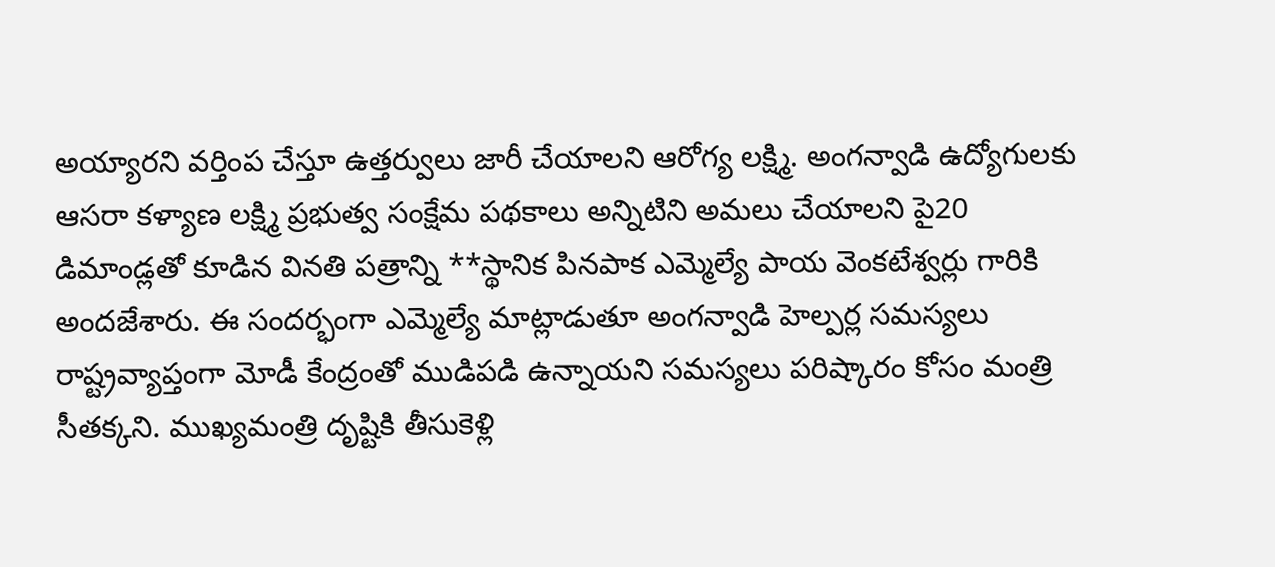అయ్యారని వర్తింప చేస్తూ ఉత్తర్వులు జారీ చేయాలని ఆరోగ్య లక్ష్మి. అంగన్వాడి ఉద్యోగులకు ఆసరా కళ్యాణ లక్ష్మి ప్రభుత్వ సంక్షేమ పథకాలు అన్నిటిని అమలు చేయాలని పై20 డిమాండ్లతో కూడిన వినతి పత్రాన్ని **స్థానిక పినపాక ఎమ్మెల్యే పాయ వెంకటేశ్వర్లు గారికి అందజేశారు. ఈ సందర్భంగా ఎమ్మెల్యే మాట్లాడుతూ అంగన్వాడి హెల్పర్ల సమస్యలు రాష్ట్రవ్యాప్తంగా మోడీ కేంద్రంతో ముడిపడి ఉన్నాయని సమస్యలు పరిష్కారం కోసం మంత్రి సీతక్కని. ముఖ్యమంత్రి దృష్టికి తీసుకెళ్లి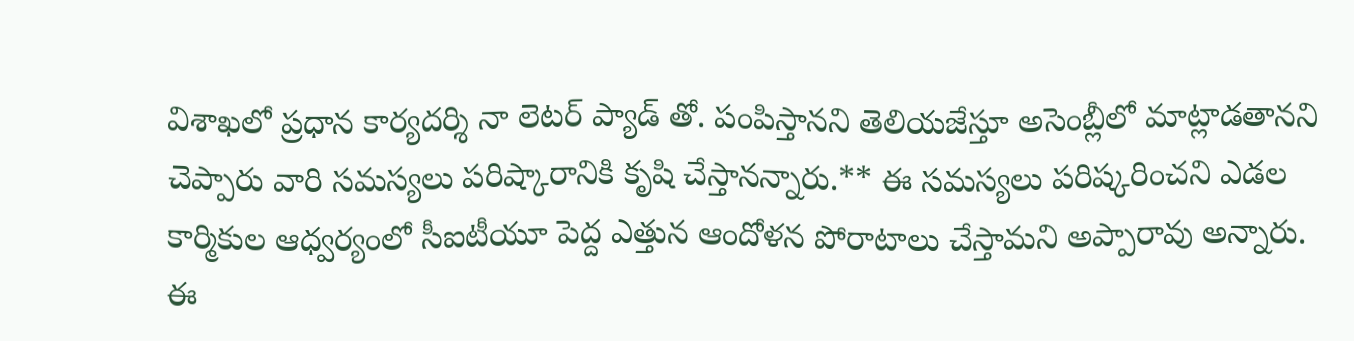విశాఖలో ప్రధాన కార్యదర్శి నా లెటర్ ప్యాడ్ తో. పంపిస్తానని తెలియజేస్తూ అసెంబ్లీలో మాట్లాడతానని చెప్పారు వారి సమస్యలు పరిష్కారానికి కృషి చేస్తానన్నారు.** ఈ సమస్యలు పరిష్కరించని ఎడల కార్మికుల ఆధ్వర్యంలో సీఐటీయూ పెద్ద ఎత్తున ఆందోళన పోరాటాలు చేస్తామని అప్పారావు అన్నారు.
ఈ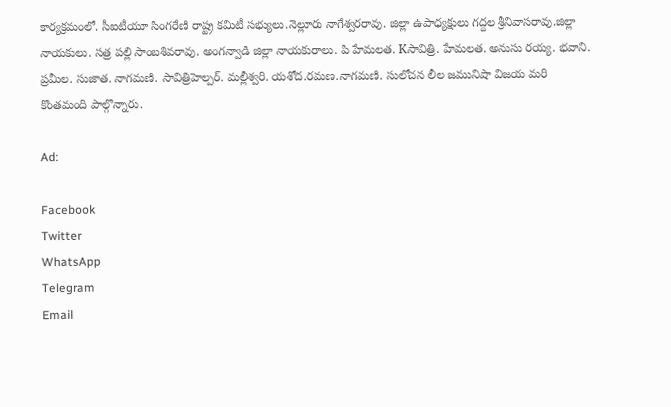కార్యక్రమంలో. సీఐటీయూ సింగరేణి రాష్ట్ర కమిటీ సభ్యులు.నెల్లూరు నాగేశ్వరరావు. జిల్లా ఉపాధ్యక్షులు గద్దల శ్రీనివాసరావు.జిల్లా నాయకులు. సత్ర పల్లి సాంబశివరావు. అంగన్వాడి జిల్లా నాయకురాలు. పి హేమలత. Kసావిత్రి. హేమలత. అనుసు రయ్య. భవాని. ప్రమీల. సుజాత. నాగమణి. సావిత్రిహెల్పర్. మల్లీశ్వరి. యశోద.రమణ.నాగమణి. సులోచన లీల జమునిషా విజయ మరి కొంతమంది పాల్గొన్నారు.

Ad:

Facebook
Twitter
WhatsApp
Telegram
Email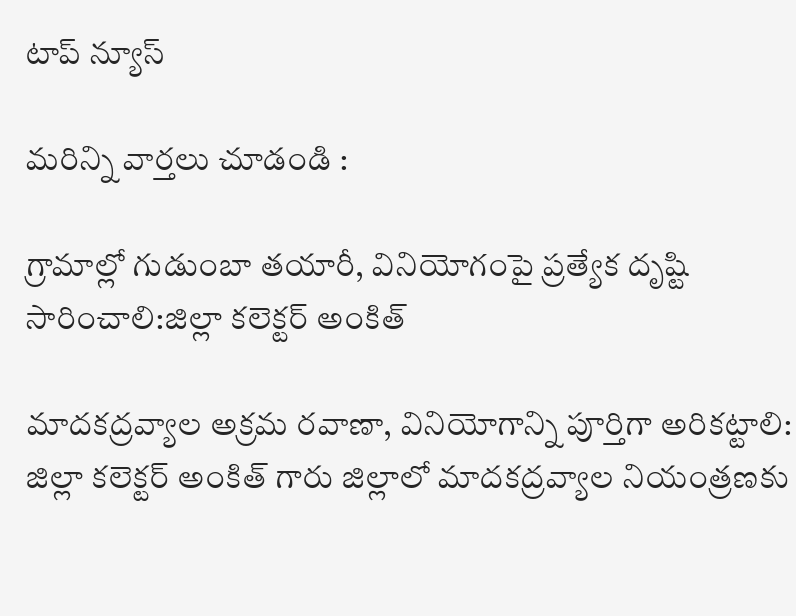టాప్ న్యూస్

మరిన్ని వార్తలు చూడండి :

గ్రామాల్లో గుడుంబా తయారీ, వినియోగంపై ప్రత్యేక దృష్టి సారించాలి:జిల్లా కలెక్టర్ అంకిత్

మాదకద్రవ్యాల అక్రమ రవాణా, వినియోగాన్ని పూర్తిగా అరికట్టాలి: జిల్లా కలెక్టర్ అంకిత్ గారు జిల్లాలో మాదకద్రవ్యాల నియంత్రణకు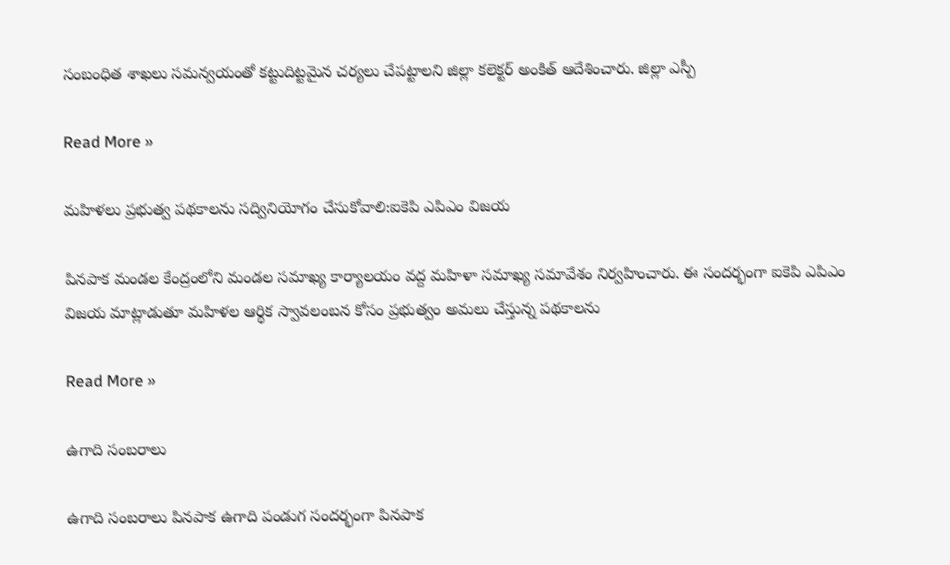సంబంధిత శాఖలు సమన్వయంతో కట్టుదిట్టమైన చర్యలు చేపట్టాలని జిల్లా కలెక్టర్ అంకిత్ ఆదేశించారు. జిల్లా ఎస్పీ

Read More »

మహిళలు ప్రభుత్వ పథకాలను సద్వినియోగం చేసుకోవాలి:ఐకెపి ఎపిఎం విజయ

పినపాక మండల కేంద్రంలోని మండల సమాఖ్య కార్యాలయం వద్ద మహిళా సమాఖ్య సమావేశం నిర్వహించారు. ఈ సందర్భంగా ఐకెపి ఎపిఎం విజయ మాట్లాడుతూ మహిళల ఆర్థిక స్వావలంబన కోసం ప్రభుత్వం అమలు చేస్తున్న పథకాలను

Read More »

ఉగాది సంబరాలు

ఉగాది సంబరాలు పినపాక ఉగాది పండుగ సందర్భంగా పినపాక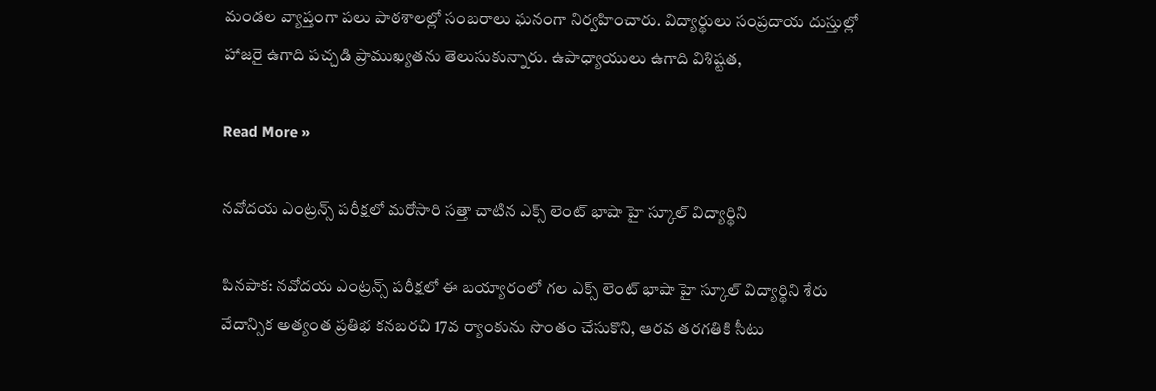మండల వ్యాప్తంగా పలు పాఠశాలల్లో సంబరాలు ఘనంగా నిర్వహించారు. విద్యార్థులు సంప్రదాయ దుస్తుల్లో హాజరై ఉగాది పచ్చడి ప్రాముఖ్యతను తెలుసుకున్నారు. ఉపాధ్యాయులు ఉగాది విశిష్టత,

Read More »

నవోదయ ఎంట్రన్స్ పరీక్షలో మరోసారి సత్తా చాటిన ఎక్స్ లెంట్ భాషా హై స్కూల్ విద్యార్థిని

పినపాక: నవోదయ ఎంట్రన్స్ పరీక్షలో ఈ బయ్యారంలో గల ఎక్స్ లెంట్ భాషా హై స్కూల్ విద్యార్థిని శేరు వేదాన్సిక అత్యంత ప్రతిభ కనబరచి 17వ ర్యాంకును సొంతం చేసుకొని, ఆరవ తరగతికి సీటు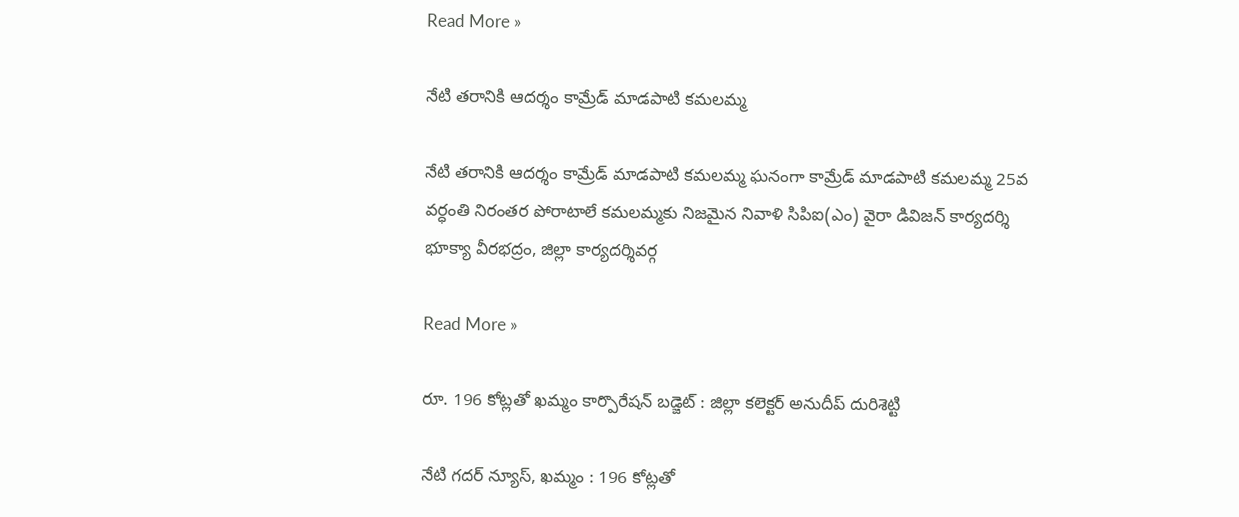Read More »

నేటి తరానికి ఆదర్శం కామ్రేడ్ మాడపాటి కమలమ్మ

నేటి తరానికి ఆదర్శం కామ్రేడ్ మాడపాటి కమలమ్మ ఘనంగా కామ్రేడ్ మాడపాటి కమలమ్మ 25వ వర్ధంతి నిరంతర పోరాటాలే కమలమ్మకు నిజమైన నివాళి సిపిఐ(ఎం) వైరా డివిజన్ కార్యదర్శి భూక్యా వీరభద్రం, జిల్లా కార్యదర్శివర్గ

Read More »

రూ. 196 కోట్లతో ఖమ్మం కార్పొరేషన్ బడ్జెట్ : జిల్లా కలెక్టర్ అనుదీప్ దురిశెట్టి

నేటి గదర్ న్యూస్, ఖమ్మం : 196 కోట్లతో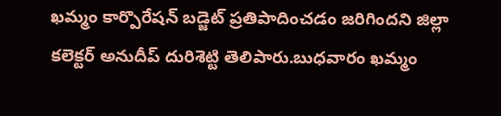ఖమ్మం కార్పొరేషన్ బడ్జెట్ ప్రతిపాదించడం జరిగిందని జిల్లా కలెక్టర్ అనుదీప్ దురిశెట్టి తెలిపారు.బుధవారం ఖమ్మం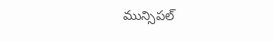మున్సిపల్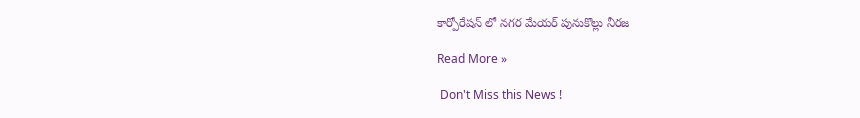కార్పోరేషన్ లో నగర మేయర్ పునుకొల్లు నీరజ

Read More »

 Don't Miss this News !